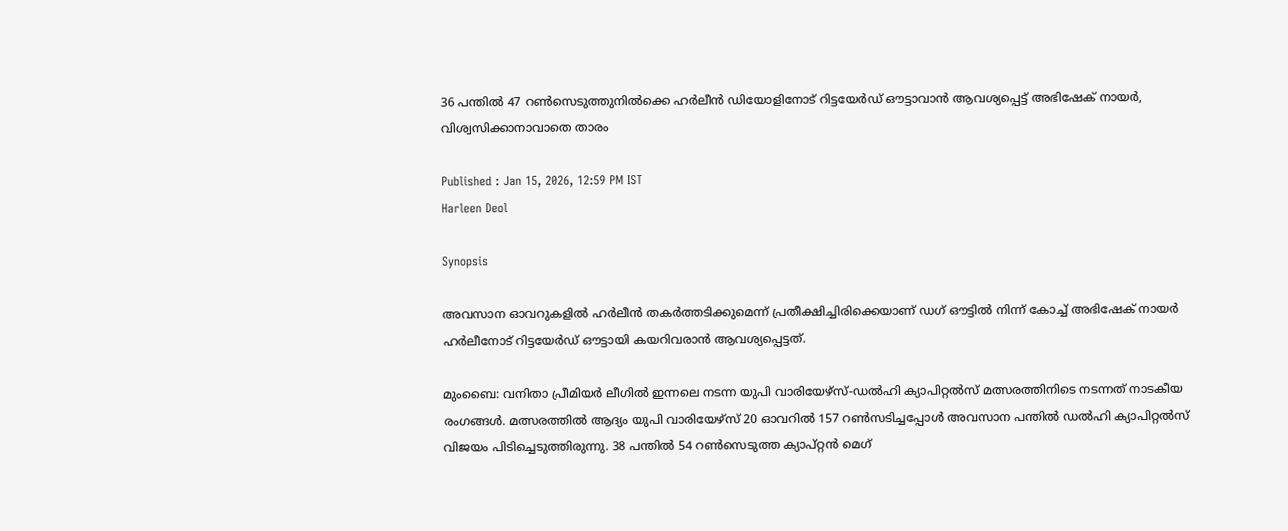36 പന്തില്‍ 47 റണ്‍സെടുത്തുനില്‍ക്കെ ഹര്‍ലീന്‍ ഡിയോളിനോട് റിട്ടയേര്‍ഡ് ഔട്ടാവാൻ ആവശ്യപ്പെട്ട് അഭിഷേക് നായര്‍, വിശ്വസിക്കാനാവാതെ താരം

Published : Jan 15, 2026, 12:59 PM IST
Harleen Deol

Synopsis

അവസാന ഓവറുകളില്‍ ഹര്‍ലീന്‍ തകര്‍ത്തടിക്കുമെന്ന് പ്രതീക്ഷിച്ചിരിക്കെയാണ് ഡഗ് ഔട്ടില്‍ നിന്ന് കോച്ച് അഭിഷേക് നായര്‍ ഹര്‍ലീനോട് റിട്ടയേര്‍ഡ് ഔട്ടായി കയറിവരാന്‍ ആവശ്യപ്പെട്ടത്.

മുംബൈ: വനിതാ പ്രീമിയര്‍ ലീഗില്‍ ഇന്നലെ നടന്ന യുപി വാരിയേഴ്സ്-ഡല്‍ഹി ക്യാപിറ്റല്‍സ് മത്സരത്തിനിടെ നടന്നത് നാടകീയ രംഗങ്ങള്‍. മത്സരത്തില്‍ ആദ്യം യുപി വാരിയേഴ്സ് 20 ഓവറില്‍ 157 റണ്‍സടിച്ചപ്പോള്‍ അവസാന പന്തില്‍ ഡല്‍ഹി ക്യാപിറ്റല്‍സ് വിജയം പിടിച്ചെടുത്തിരുന്നു. 38 പന്തില്‍ 54 റണ്‍സെടുത്ത ക്യാപ്റ്റൻ മെഗ്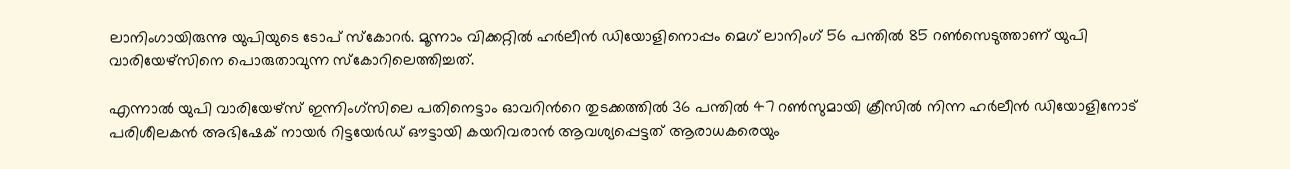ലാനിംഗായിരുന്നു യുപിയുടെ ടോപ് സ്കോറര്‍. മൂന്നാം വിക്കറ്റില്‍ ഹർലീന്‍ ഡിയോളിനൊപ്പം മെഗ് ലാനിംഗ് 56 പന്തിൽ 85 റണ്‍സെടുത്താണ് യുപി വാരിയേഴ്സിനെ പൊരുതാവുന്ന സ്കോറിലെത്തിച്ചത്.

എന്നാല്‍ യുപി വാരിയേഴ്സ് ഇന്നിംഗ്സിലെ പതിനെട്ടാം ഓവറിന്‍റെ തുടക്കത്തില്‍ 36 പന്തില്‍ 47 റൺസുമായി ക്രീസില്‍ നിന്ന ഹര്‍ലീന്‍ ഡിയോളിനോട് പരിശീലകന്‍ അഭിഷേക് നായര്‍ റിട്ടയേര്‍ഡ് ഔട്ടായി കയറിവരാൻ ആവശ്യപ്പെട്ടത് ആരാധകരെയും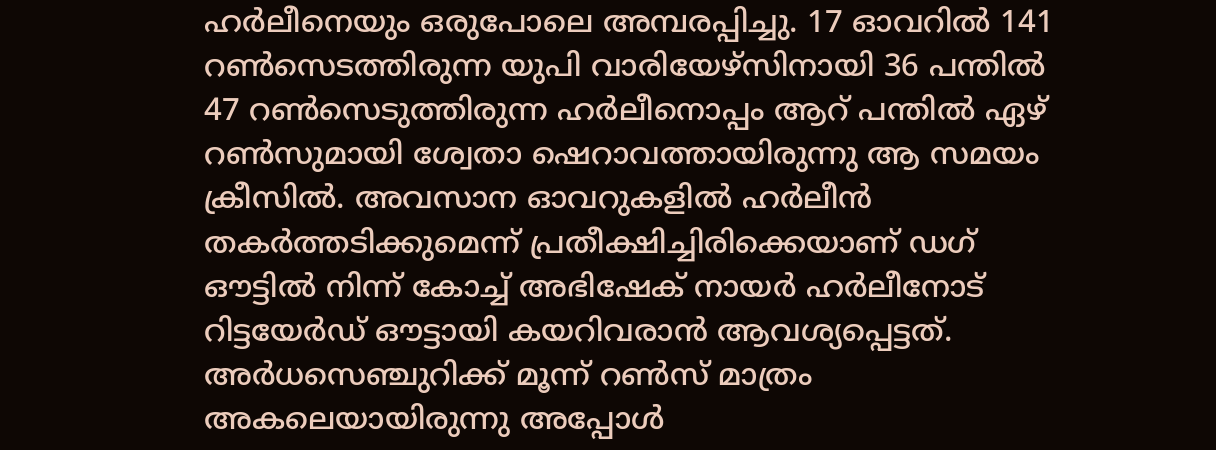ഹര്‍ലീനെയും ഒരുപോലെ അമ്പരപ്പിച്ചു. 17 ഓവറില്‍ 141 റണ്‍സെടത്തിരുന്ന യുപി വാരിയേഴ്സിനായി 36 പന്തില്‍ 47 റണ്‍സെടുത്തിരുന്ന ഹര്‍ലീനൊപ്പം ആറ് പന്തില്‍ ഏഴ് റണ്‍സുമായി ശ്വേതാ ഷെറാവത്തായിരുന്നു ആ സമയം ക്രീസില്‍. അവസാന ഓവറുകളില്‍ ഹര്‍ലീന്‍ തകര്‍ത്തടിക്കുമെന്ന് പ്രതീക്ഷിച്ചിരിക്കെയാണ് ഡഗ് ഔട്ടില്‍ നിന്ന് കോച്ച് അഭിഷേക് നായര്‍ ഹര്‍ലീനോട് റിട്ടയേര്‍ഡ് ഔട്ടായി കയറിവരാന്‍ ആവശ്യപ്പെട്ടത്. അര്‍ധസെഞ്ചുറിക്ക് മൂന്ന് റണ്‍സ് മാത്രം അകലെയായിരുന്നു അപ്പോള്‍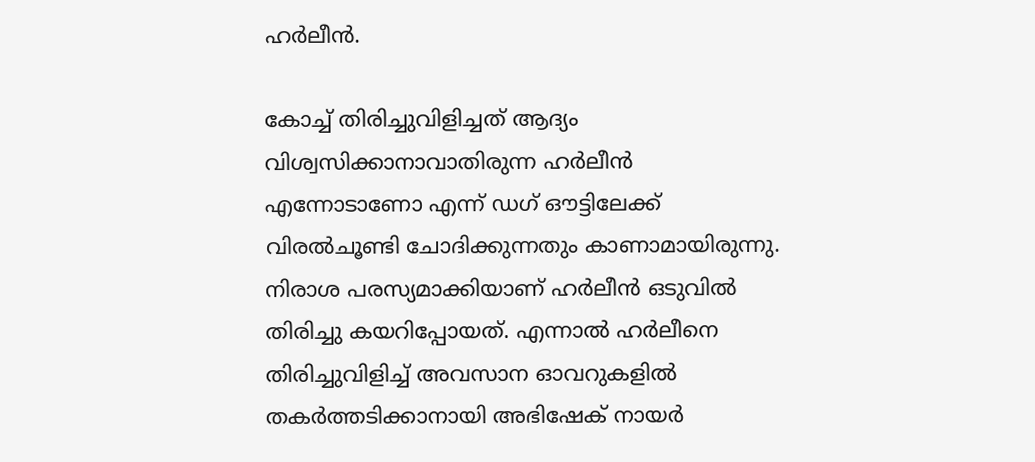ഹര്‍ലീന്‍.

കോച്ച് തിരിച്ചുവിളിച്ചത് ആദ്യം വിശ്വസിക്കാനാവാതിരുന്ന ഹര്‍ലീന്‍ എന്നോടാണോ എന്ന് ഡഗ് ഔട്ടിലേക്ക് വിരല്‍ചൂണ്ടി ചോദിക്കുന്നതും കാണാമായിരുന്നു. നിരാശ പരസ്യമാക്കിയാണ് ഹര്‍ലീൻ ഒടുവില്‍ തിരിച്ചു കയറിപ്പോയത്. എന്നാല്‍ ഹര്‍ലീനെ തിരിച്ചുവിളിച്ച് അവസാന ഓവറുകളില്‍ തകര്‍ത്തടിക്കാനായി അഭിഷേക് നായര്‍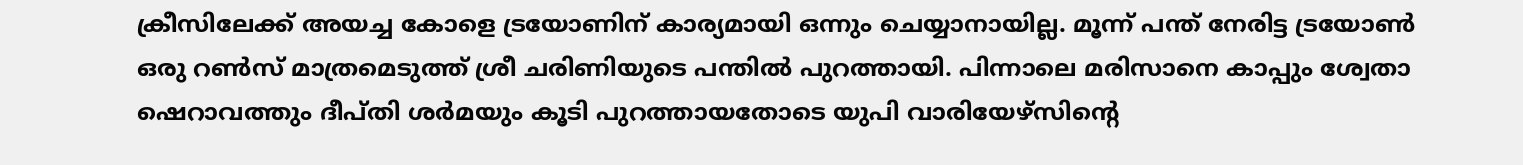ക്രീസിലേക്ക് അയച്ച കോളെ ട്രയോണിന് കാര്യമായി ഒന്നും ചെയ്യാനായില്ല. മൂന്ന് പന്ത് നേരിട്ട ട്രയോണ്‍ ഒരു റണ്‍സ് മാത്രമെടുത്ത് ശ്രീ ചരിണിയുടെ പന്തില്‍ പുറത്തായി. പിന്നാലെ മരിസാനെ കാപ്പും ശ്വേതാ ഷെറാവത്തും ദീപ്തി ശര്‍മയും കൂടി പുറത്തായതോടെ യുപി വാരിയേഴ്സിന്‍റെ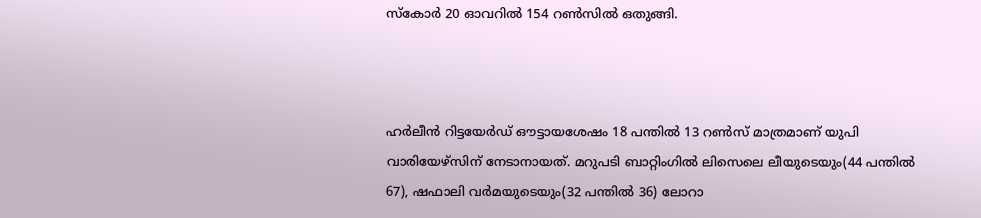സ്കോര്‍ 20 ഓവറില്‍ 154 റണ്‍സില്‍ ഒതുങ്ങി.



ഹര്‍ലീന്‍ റിട്ടയേര്‍ഡ് ഔട്ടായശേഷം 18 പന്തില്‍ 13 റണ്‍സ് മാത്രമാണ് യുപി വാരിയേഴ്സിന് നേടാനായത്. മറുപടി ബാറ്റിംഗില്‍ ലിസെലെ ലീയുടെയും(44 പന്തില്‍ 67), ഷഫാലി വര്‍മയുടെയും(32 പന്തില്‍ 36) ലോറാ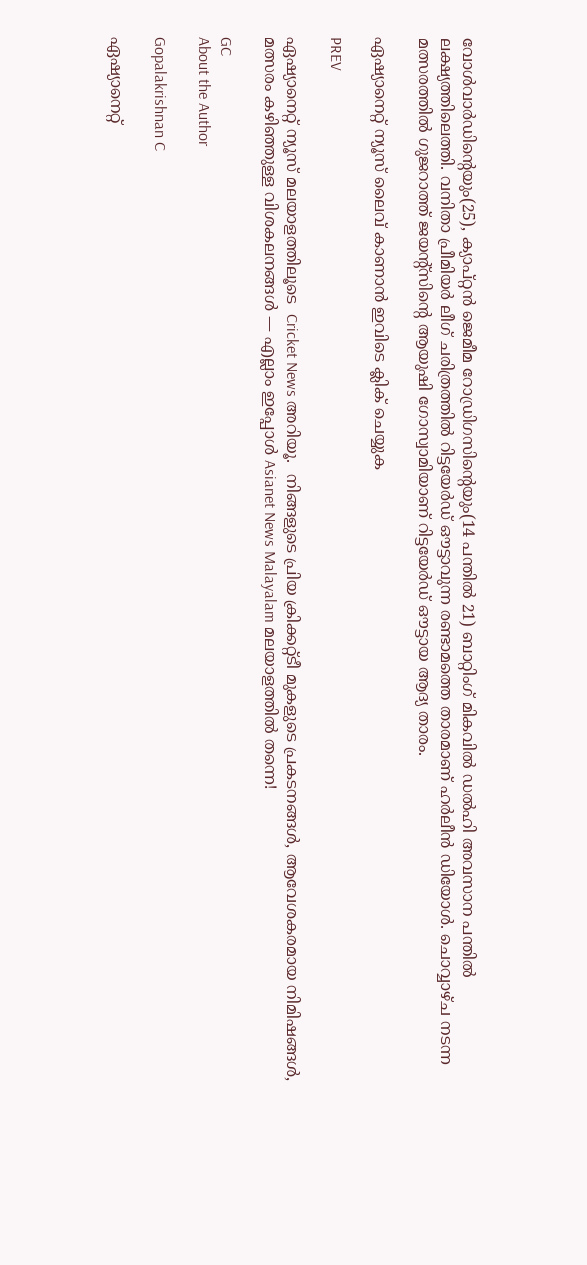വോള്‍വാര്‍ഡിന്‍റെയും(25), ക്യാപ്റ്റൻ ജെമീമ റോഡ്രിഗസിന്‍റെയും(14 പന്തില്‍ 21) ബാറ്റിംഗ് മികവില്‍ ഡല്‍ഹി അവസാന പന്തില്‍ ലക്ഷ്യത്തിലെത്തി. വനിതാ പ്രീമിയര്‍ ലീഗ് ചരിത്രത്തില്‍ റിട്ടയേര്‍ഡ് ഔട്ടാവുന്ന രണ്ടാമത്തെ താരമാണ് ഹര്‍ലീന്‍ ഡിയോള്‍. ചൊവ്വാഴ്ച നടന്ന മത്സരത്തില്‍ ഗുജറാത്ത് ജയന്‍റ്സിന്‍റെ ആയുഷി ഗോസ്വാമിയാണ് റിട്ടയേര്‍ഡ് ഔട്ടായ ആദ്യ താരം.

ഏഷ്യാനെറ്റ് ന്യൂസ് ലൈവ് കാണാന്‍ ഇവിടെ ക്ലിക് ചെയ്യുക

PREV

ഏഷ്യാനെറ്റ് ന്യൂസ് മലയാളത്തിലൂടെ  Cricket News അറിയൂ.  നിങ്ങളുടെ പ്രിയ ക്രിക്കറ്റ്ടീ മുകളുടെ പ്രകടനങ്ങൾ, ആവേശകരമായ നിമിഷങ്ങൾ, മത്സരം കഴിഞ്ഞുള്ള വിശകലനങ്ങൾ — എല്ലാം ഇപ്പോൾ Asianet News Malayalam മലയാളത്തിൽ തന്നെ!

GC
About the Author

Gopalakrishnan C

ഏഷ്യാനെറ്റ്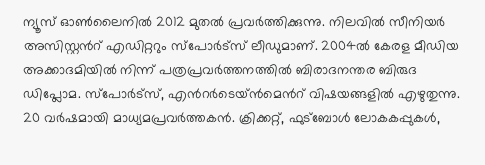ന്യൂസ് ഓണ്‍ലൈനില്‍ 2012 മുതല്‍ പ്രവര്‍ത്തിക്കുന്നു. നിലവില്‍ സീനിയര്‍ അസിസ്റ്റന്‍റ് എഡിറ്ററും സ്പോർട്സ് ലീഡുമാണ്. 2004ൽ കേരള മീഡിയ അക്കാദമിയില്‍ നിന്ന് പത്രപ്രവര്‍ത്തനത്തില്‍ ബിരാദനന്തര ബിരുദ ഡിപ്ലോമ. സ്പോര്‍ട്സ്, എന്‍റര്‍ടെയ്ൻമെന്‍റ് വിഷയങ്ങളില്‍ എഴുതുന്നു. 20 വര്‍ഷമായി മാധ്യമപ്രവര്‍ത്തകൻ. ക്രിക്കറ്റ്, ഫുട്ബോള്‍ ലോകകപ്പുകൾ,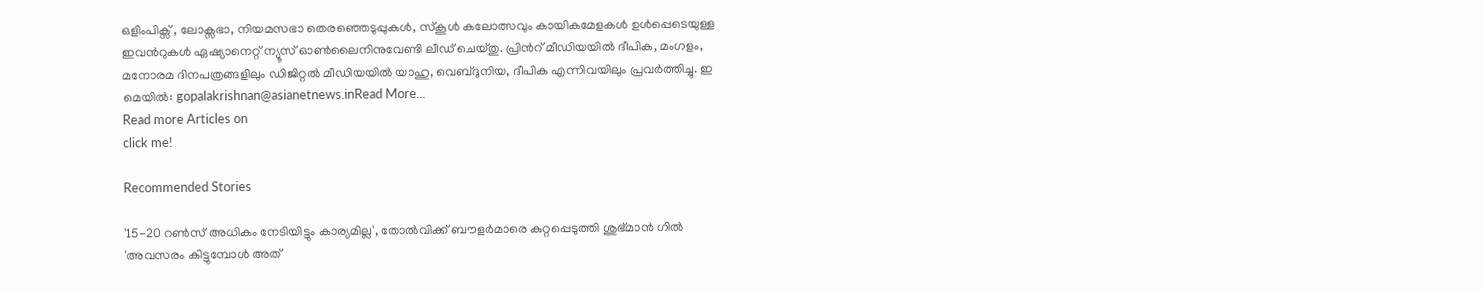ഒളിംപിക്സ് , ലോക്സഭാ, നിയമസഭാ തെരഞ്ഞെടുപ്പുകള്‍, സ്കൂള്‍ കലോത്സവും കായികമേളകള്‍ ഉള്‍പ്പെടെയുള്ള ഇവന്‍റുകള്‍ ഏഷ്യാനെറ്റ് ന്യൂസ് ഓണ്‍ലൈനിനുവേണ്ടി ലീഡ് ചെയ്തു. പ്രിന്‍റ് മീഡിയയില്‍ ദീപിക, മംഗളം, മനോരമ ദിനപത്രങ്ങളിലും ഡിജിറ്റൽ മീഡിയയില്‍ യാഹു, വെബ്ദുനിയ, ദീപിക എന്നിവയിലും പ്രവര്‍ത്തിച്ചു. ഇ മെയില്‍: gopalakrishnan@asianetnews.inRead More...
Read more Articles on
click me!

Recommended Stories

'15-20 റണ്‍സ് അധികം നേടിയിട്ടും കാര്യമില്ല', തോല്‍വിക്ക് ബൗളര്‍മാരെ കുറ്റപ്പെടുത്തി ശുഭ്മാന്‍ ഗില്‍
'അവസരം കിട്ടുമ്പോള്‍ അത്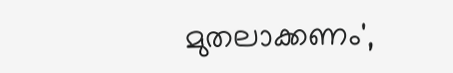മുതലാക്കണം',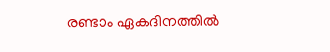രണ്ടാം ഏകദിനത്തില്‍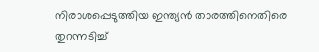നിരാശപ്പെടുത്തിയ ഇന്ത്യൻ താരത്തിനെതിരെ തുറന്നടിച്ച്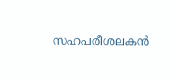സഹപരീശലകന്‍